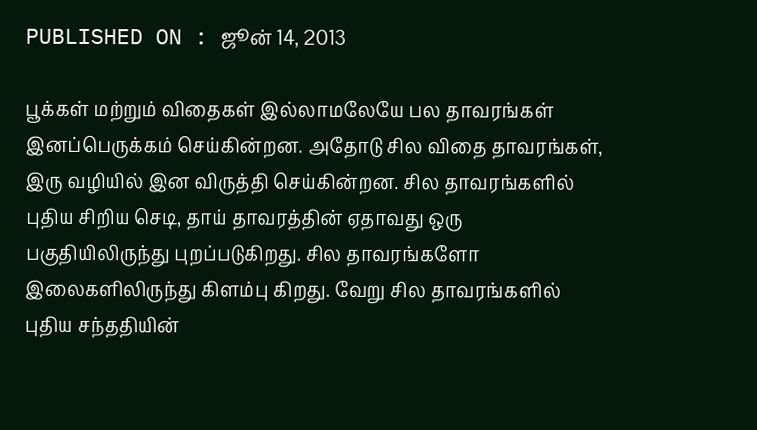PUBLISHED ON : ஜூன் 14, 2013

பூக்கள் மற்றும் விதைகள் இல்லாமலேயே பல தாவரங்கள் இனப்பெருக்கம் செய்கின்றன. அதோடு சில விதை தாவரங்கள், இரு வழியில் இன விருத்தி செய்கின்றன. சில தாவரங்களில் புதிய சிறிய செடி, தாய் தாவரத்தின் ஏதாவது ஒரு பகுதியிலிருந்து புறப்படுகிறது. சில தாவரங்களோ இலைகளிலிருந்து கிளம்பு கிறது. வேறு சில தாவரங்களில் புதிய சந்ததியின்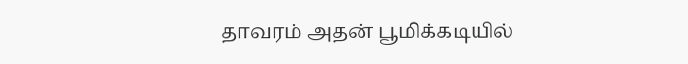தாவரம் அதன் பூமிக்கடியில்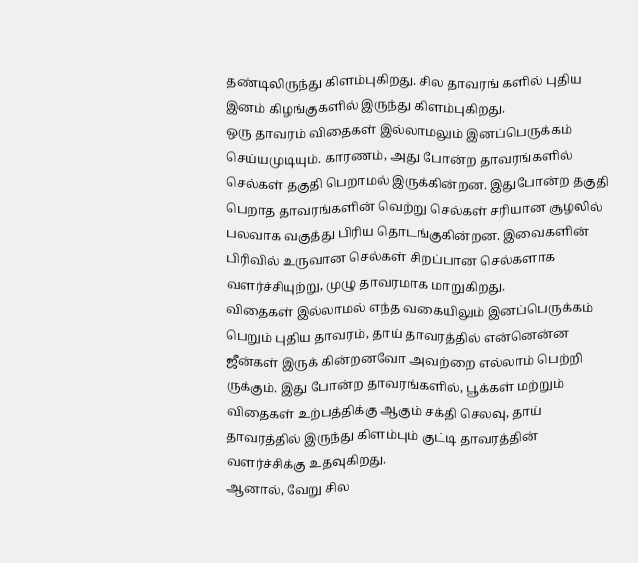தண்டிலிருந்து கிளம்புகிறது. சில தாவரங் களில் புதிய இனம் கிழங்குகளில் இருந்து கிளம்புகிறது.
ஒரு தாவரம் விதைகள் இல்லாமலும் இனப்பெருக்கம் செய்யமுடியும். காரணம், அது போன்ற தாவரங்களில் செல்கள் தகுதி பெறாமல் இருக்கின்றன. இதுபோன்ற தகுதி பெறாத தாவரங்களின் வெற்று செல்கள் சரியான சூழலில் பலவாக வகுத்து பிரிய தொடங்குகின்றன. இவைகளின் பிரிவில் உருவான செல்கள் சிறப்பான செல்களாக வளர்ச்சியுற்று, முழு தாவரமாக மாறுகிறது.
விதைகள் இல்லாமல் எந்த வகையிலும் இனப்பெருக்கம் பெறும் புதிய தாவரம், தாய் தாவரத்தில் என்னென்ன ஜீன்கள் இருக் கின்றனவோ அவற்றை எல்லாம் பெற்றி ருக்கும். இது போன்ற தாவரங்களில், பூக்கள் மற்றும் விதைகள் உற்பத்திக்கு ஆகும் சக்தி செலவு, தாய் தாவரத்தில் இருந்து கிளம்பும் குட்டி தாவரத்தின் வளர்ச்சிக்கு உதவுகிறது.
ஆனால், வேறு சில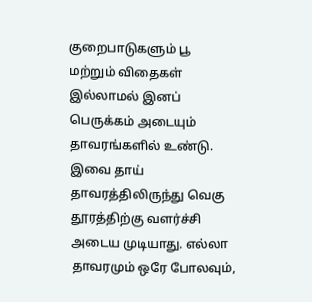குறைபாடுகளும் பூ மற்றும் விதைகள் இல்லாமல் இனப் பெருக்கம் அடையும் தாவரங்களில் உண்டு. இவை தாய் தாவரத்திலிருந்து வெகு தூரத்திற்கு வளர்ச்சி அடைய முடியாது. எல்லா தாவரமும் ஒரே போலவும்,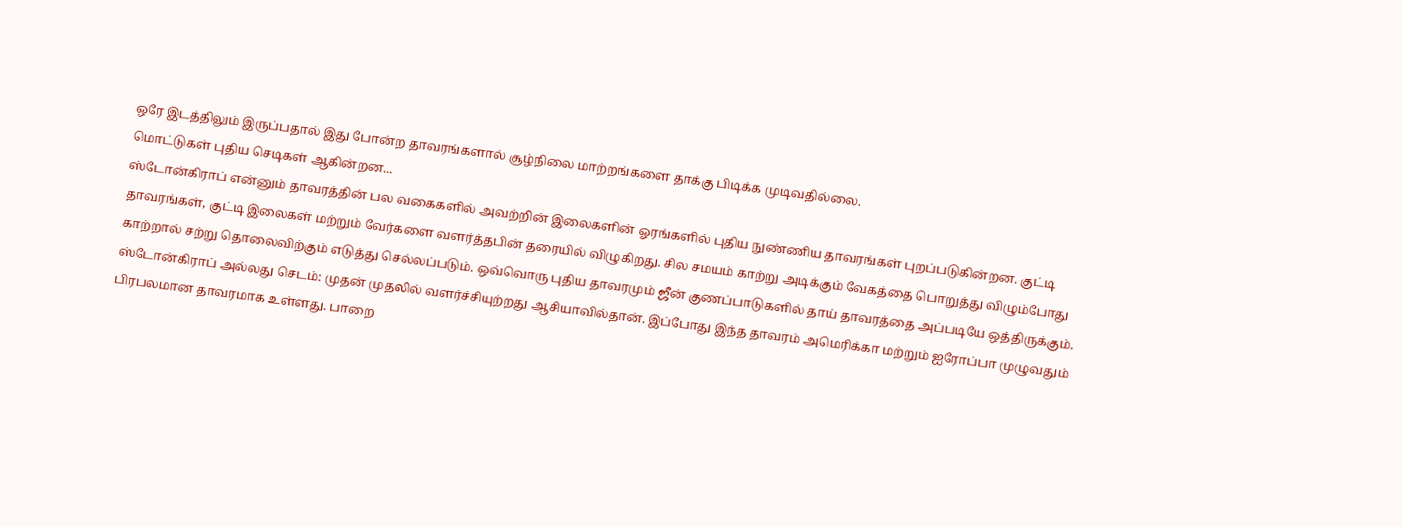ஒரே இடத்திலும் இருப்பதால் இது போன்ற தாவரங்களால் சூழ்நிலை மாற்றங்களை தாக்கு பிடிக்க முடிவதில்லை.
மொட்டுகள் புதிய செடிகள் ஆகின்றன...
ஸ்டோன்கிராப் என்னும் தாவரத்தின் பல வகைகளில் அவற்றின் இலைகளின் ஓரங்களில் புதிய நுண்ணிய தாவரங்கள் புறப்படுகின்றன. குட்டி தாவரங்கள், குட்டி இலைகள் மற்றும் வேர்களை வளர்த்தபின் தரையில் விழுகிறது. சில சமயம் காற்று அடிக்கும் வேகத்தை பொறுத்து விழும்போது காற்றால் சற்று தொலைவிற்கும் எடுத்து செல்லப்படும். ஒவ்வொரு புதிய தாவரமும் ஜீன் குணப்பாடுகளில் தாய் தாவரத்தை அப்படியே ஒத்திருக்கும்.
ஸ்டோன்கிராப் அல்லது செடம்: முதன் முதலில் வளர்ச்சியுற்றது ஆசியாவில்தான். இப்போது இந்த தாவரம் அமெரிக்கா மற்றும் ஐரோப்பா முழுவதும் பிரபலமான தாவரமாக உள்ளது. பாறை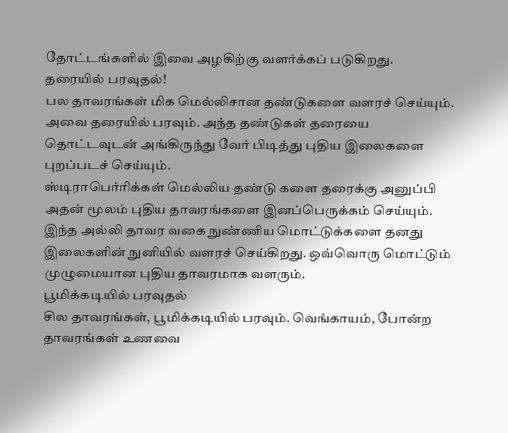தோட்டங்களில் இவை அழகிற்கு வளர்க்கப் படுகிறது.
தரையில் பரவுதல்!
பல தாவரங்கள் மிக மெல்லிசான தண்டுகளை வளரச் செய்யும். அவை தரையில் பரவும். அந்த தண்டுகள் தரையை தொட்டவுடன் அங்கிருந்து வேர் பிடித்து புதிய இலைகளை புறப்படச் செய்யும்.
ஸ்டிராபெர்ரிக்கள் மெல்லிய தண்டு களை தரைக்கு அனுப்பி அதன் மூலம் புதிய தாவரங்களை இனப்பெருக்கம் செய்யும்.
இந்த அல்லி தாவர வகை நுண்ணிய மொட்டுக்களை தனது இலைகளின் நுனியில் வளரச் செய்கிறது. ஒவ்வொரு மொட்டும் முழுமையான புதிய தாவரமாக வளரும்.
பூமிக்கடியில் பரவுதல்
சில தாவரங்கள், பூமிக்கடியில் பரவும். வெங்காயம், போன்ற தாவரங்கள் உணவை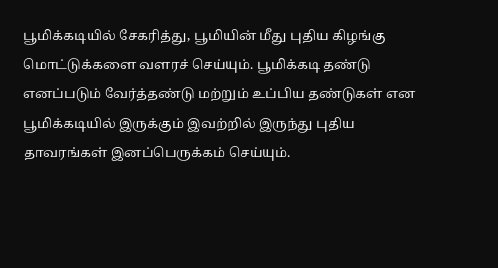பூமிக்கடியில் சேகரித்து, பூமியின் மீது புதிய கிழங்கு மொட்டுக்களை வளரச் செய்யும். பூமிக்கடி தண்டு எனப்படும் வேர்த்தண்டு மற்றும் உப்பிய தண்டுகள் என பூமிக்கடியில் இருக்கும் இவற்றில் இருந்து புதிய தாவரங்கள் இனப்பெருக்கம் செய்யும்.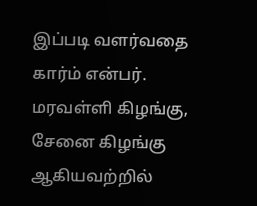இப்படி வளர்வதை கார்ம் என்பர்.
மரவள்ளி கிழங்கு, சேனை கிழங்கு ஆகியவற்றில்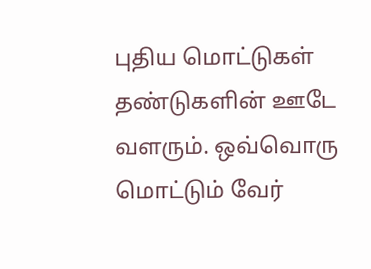புதிய மொட்டுகள் தண்டுகளின் ஊடே வளரும். ஒவ்வொரு மொட்டும் வேர்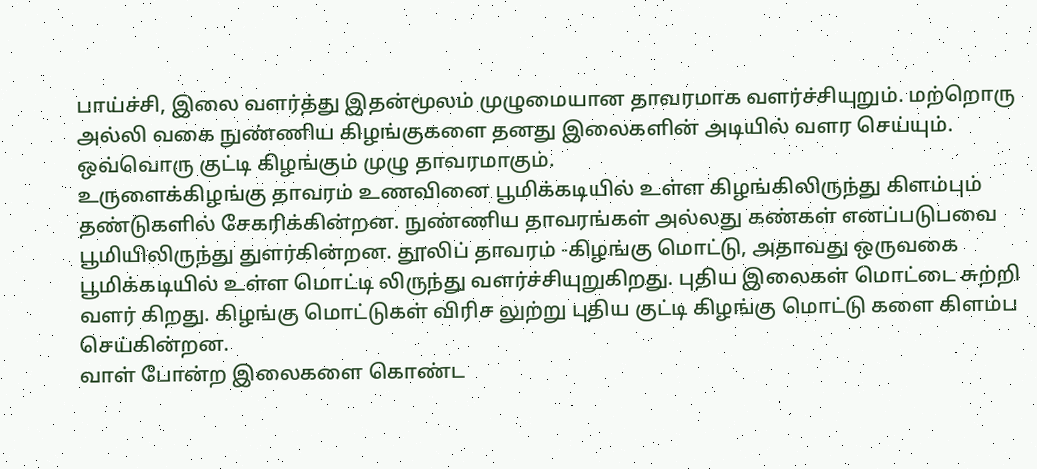பாய்ச்சி, இலை வளர்த்து இதன்மூலம் முழுமையான தாவரமாக வளர்ச்சியுறும். மற்றொரு அல்லி வகை நுண்ணிய கிழங்குகளை தனது இலைகளின் அடியில் வளர செய்யும். ஒவ்வொரு குட்டி கிழங்கும் முழு தாவரமாகும்.
உருளைக்கிழங்கு தாவரம் உணவினை பூமிக்கடியில் உள்ள கிழங்கிலிருந்து கிளம்பும் தண்டுகளில் சேகரிக்கின்றன. நுண்ணிய தாவரங்கள் அல்லது கண்கள் எனப்படுபவை பூமியிலிருந்து துளர்கின்றன. தூலிப் தாவரம் -கிழங்கு மொட்டு, அதாவது ஒருவகை பூமிக்கடியில் உள்ள மொட்டி லிருந்து வளர்ச்சியுறுகிறது. புதிய இலைகள் மொட்டை சுற்றி வளர் கிறது. கிழங்கு மொட்டுகள் விரிச லுற்று புதிய குட்டி கிழங்கு மொட்டு களை கிளம்ப செய்கின்றன.
வாள் போன்ற இலைகளை கொண்ட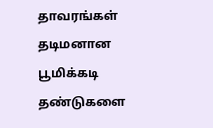தாவரங்கள் தடிமனான பூமிக்கடி தண்டுகளை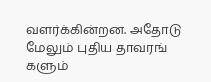வளர்க்கின்றன. அதோடு மேலும் புதிய தாவரங் களும்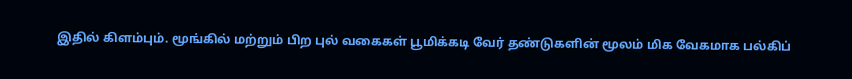இதில் கிளம்பும். மூங்கில் மற்றும் பிற புல் வகைகள் பூமிக்கடி வேர் தண்டுகளின் மூலம் மிக வேகமாக பல்கிப்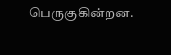பெருகுகின்றன.